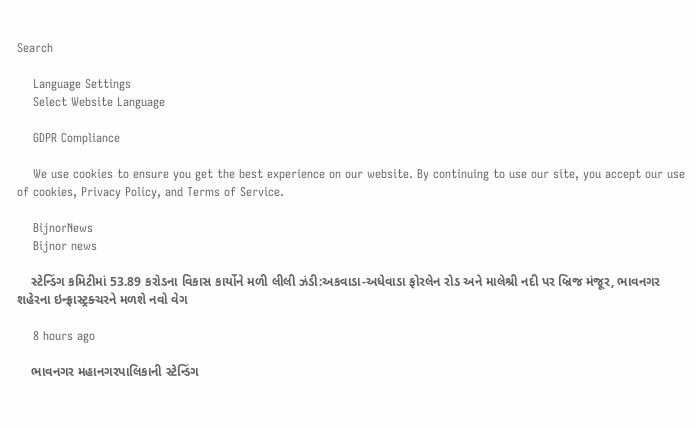Search

    Language Settings
    Select Website Language

    GDPR Compliance

    We use cookies to ensure you get the best experience on our website. By continuing to use our site, you accept our use of cookies, Privacy Policy, and Terms of Service.

    BijnorNews
    Bijnor news

    સ્ટેન્ડિંગ કમિટીમાં 53.89 કરોડના વિકાસ કાર્યોને મળી લીલી ઝંડી:અકવાડા-અધેવાડા ફોરલેન રોડ અને માલેશ્રી નદી પર બ્રિજ મંજૂર, ભાવનગર શહેરના ઇન્ફ્રાસ્ટ્રક્ચરને મળશે નવો વેગ

    8 hours ago

    ભાવનગર મહાનગરપાલિકાની સ્ટેન્ડિંગ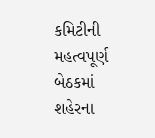કમિટીની મહત્વપૂર્ણ બેઠકમાં શહેરના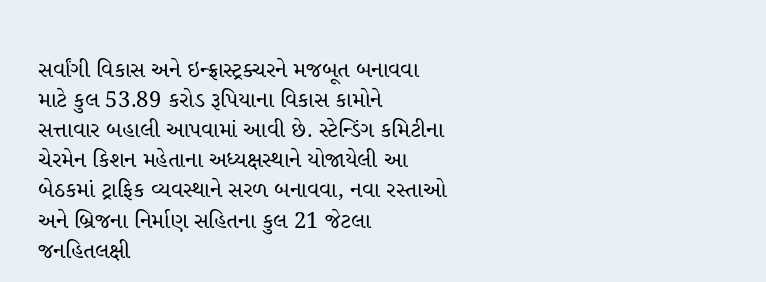સર્વાંગી વિકાસ અને ઇન્ફ્રાસ્ટ્રક્ચરને મજબૂત બનાવવા માટે કુલ 53.89 કરોડ રૂપિયાના વિકાસ કામોને સત્તાવાર બહાલી આપવામાં આવી છે. સ્ટેન્ડિંગ કમિટીના ચેરમેન કિશન મહેતાના અધ્યક્ષસ્થાને યોજાયેલી આ બેઠકમાં ટ્રાફિક વ્યવસ્થાને સરળ બનાવવા, નવા રસ્તાઓ અને બ્રિજના નિર્માણ સહિતના કુલ 21 જેટલા જનહિતલક્ષી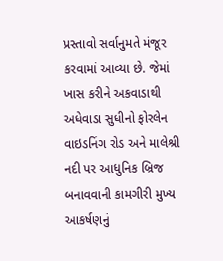પ્રસ્તાવો સર્વાનુમતે મંજૂર કરવામાં આવ્યા છે. જેમાં ખાસ કરીને અકવાડાથી અધેવાડા સુધીનો ફોરલેન વાઇડનિંગ રોડ અને માલેશ્રી નદી પર આધુનિક બ્રિજ બનાવવાની કામગીરી મુખ્ય આકર્ષણનું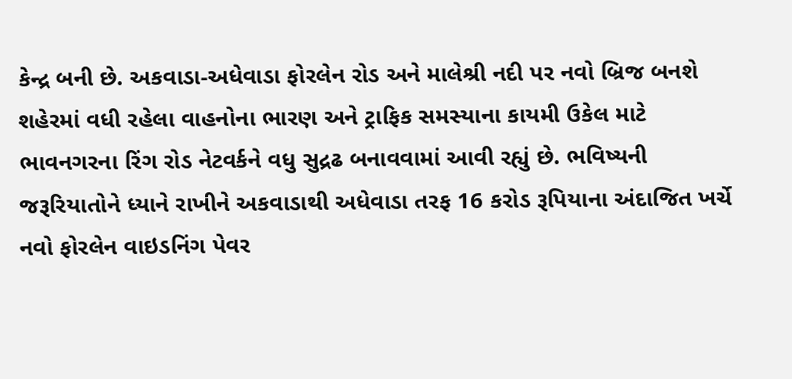કેન્દ્ર બની છે. અકવાડા-અધેવાડા ફોરલેન રોડ અને માલેશ્રી નદી પર નવો બ્રિજ બનશે શહેરમાં વધી રહેલા વાહનોના ભારણ અને ટ્રાફિક સમસ્યાના કાયમી ઉકેલ માટે ભાવનગરના રિંગ રોડ નેટવર્કને વધુ સુદ્રઢ બનાવવામાં આવી રહ્યું છે. ભવિષ્યની જરૂરિયાતોને ધ્યાને રાખીને અકવાડાથી અધેવાડા તરફ 16 કરોડ રૂપિયાના અંદાજિત ખર્ચે નવો ફોરલેન વાઇડનિંગ પેવર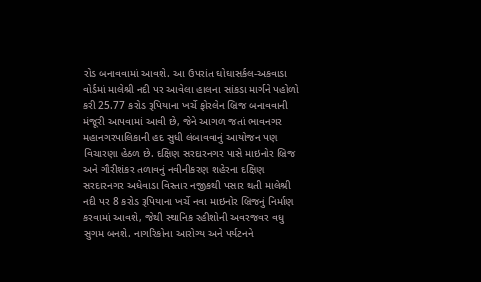રોડ બનાવવામાં આવશે. આ ઉપરાંત ઘોઘાસર્કલ-અકવાડા વોર્ડમાં માલેશ્રી નદી પર આવેલા હાલના સાંકડા માર્ગને પહોળો કરી 25.77 કરોડ રૂપિયાના ખર્ચે ફોરલેન બ્રિજ બનાવવાની મંજૂરી આપવામાં આવી છે, જેને આગળ જતાં ભાવનગર મહાનગરપાલિકાની હદ સુધી લંબાવવાનું આયોજન પણ વિચારણા હેઠળ છે. દક્ષિણ સરદારનગર પાસે માઇનોર બ્રિજ અને ગૌરીશંકર તળાવનું નવીનીકરણ શહેરના દક્ષિણ સરદારનગર અધેવાડા વિસ્તાર નજીકથી પસાર થતી માલેશ્રી નદી પર 8 કરોડ રૂપિયાના ખર્ચે નવા માઇનોર બ્રિજનું નિર્માણ કરવામાં આવશે, જેથી સ્થાનિક રહીશોની અવરજવર વધુ સુગમ બનશે. નાગરિકોના આરોગ્ય અને પર્યટનને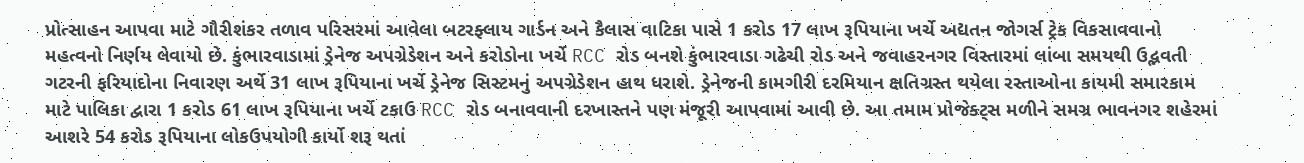પ્રોત્સાહન આપવા માટે ગૌરીશંકર તળાવ પરિસરમાં આવેલા બટરફ્લાય ગાર્ડન અને કૈલાસ વાટિકા પાસે 1 કરોડ 17 લાખ રૂપિયાના ખર્ચે અદ્યતન જોગર્સ ટ્રેક વિકસાવવાનો મહત્વનો નિર્ણય લેવાયો છે. કુંભારવાડામાં ડ્રેનેજ અપગ્રેડેશન અને કરોડોના ખર્ચે RCC રોડ બનશે કુંભારવાડા ગઢેચી રોડ અને જવાહરનગર વિસ્તારમાં લાંબા સમયથી ઉદ્ભવતી ગટરની ફરિયાદોના નિવારણ અર્થે 31 લાખ રૂપિયાના ખર્ચે ડ્રેનેજ સિસ્ટમનું અપગ્રેડેશન હાથ ધરાશે. ડ્રેનેજની કામગીરી દરમિયાન ક્ષતિગ્રસ્ત થયેલા રસ્તાઓના કાયમી સમારકામ માટે પાલિકા દ્વારા 1 કરોડ 61 લાખ રૂપિયાના ખર્ચે ટકાઉ RCC રોડ બનાવવાની દરખાસ્તને પણ મંજૂરી આપવામાં આવી છે. આ તમામ પ્રોજેક્ટ્સ મળીને સમગ્ર ભાવનગર શહેરમાં આશરે 54 કરોડ રૂપિયાના લોકઉપયોગી કાર્યો શરૂ થતાં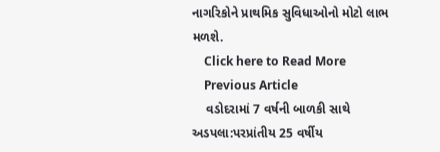નાગરિકોને પ્રાથમિક સુવિધાઓનો મોટો લાભ મળશે.
    Click here to Read More
    Previous Article
    વડોદરામાં 7 વર્ષની બાળકી સાથે અડપલા:પરપ્રાંતીય 25 વર્ષીય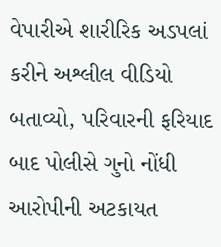વેપારીએ શારીરિક અડપલાં કરીને અશ્લીલ વીડિયો બતાવ્યો, પરિવારની ફરિયાદ બાદ પોલીસે ગુનો નોંધી આરોપીની અટકાયત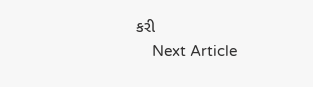કરી
    Next Article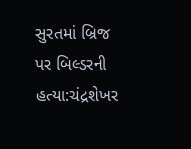સુરતમાં બ્રિજ પર બિલ્ડરની હત્યા:ચંદ્રશેખર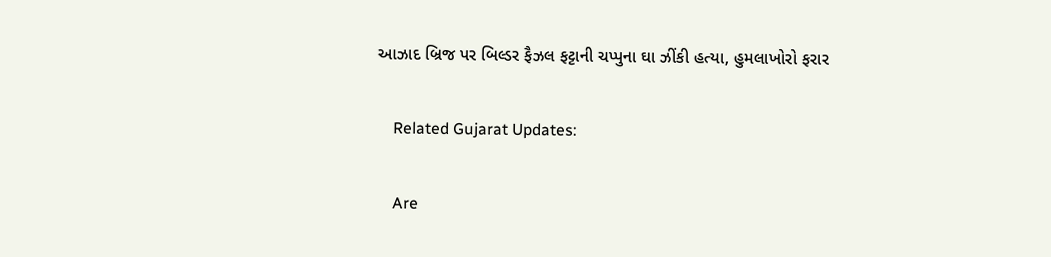આઝાદ બ્રિજ પર બિલ્ડર ફૈઝલ ફટ્ટાની ચપ્પુના ઘા ઝીંકી હત્યા, હુમલાખોરો ફરાર

    Related Gujarat Updates:

    Are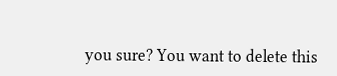you sure? You want to delete this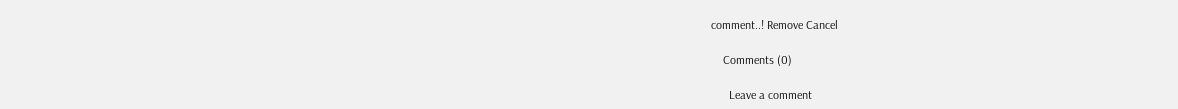comment..! Remove Cancel

    Comments (0)

      Leave a comment